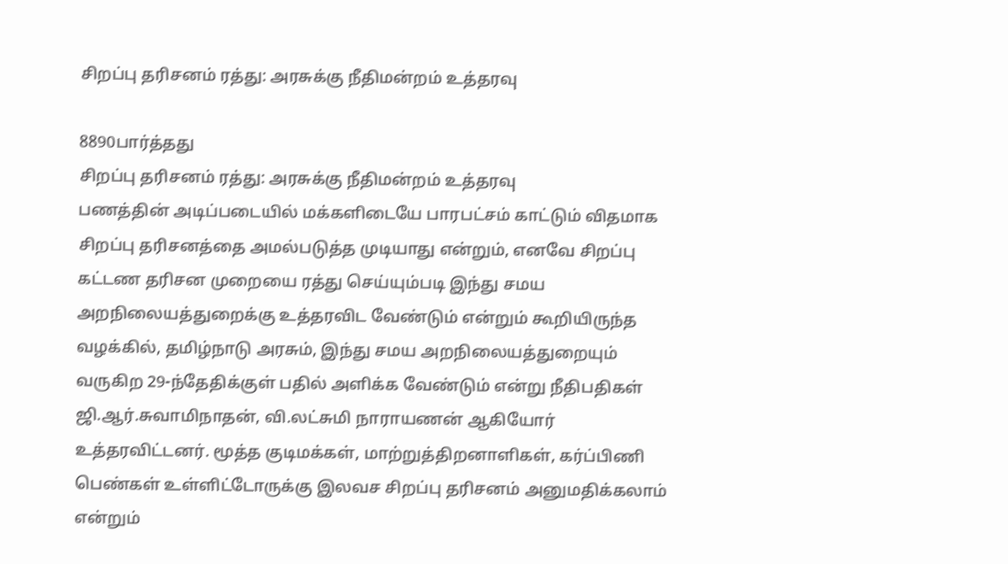சிறப்பு தரிசனம் ரத்து: அரசுக்கு நீதிமன்றம் உத்தரவு

8890பார்த்தது
சிறப்பு தரிசனம் ரத்து: அரசுக்கு நீதிமன்றம் உத்தரவு
பணத்தின் அடிப்படையில் மக்களிடையே பாரபட்சம் காட்டும் விதமாக சிறப்பு தரிசனத்தை அமல்படுத்த முடியாது என்றும், எனவே சிறப்பு கட்டண தரிசன முறையை ரத்து செய்யும்படி இந்து சமய அறநிலையத்துறைக்கு உத்தரவிட வேண்டும் என்றும் கூறியிருந்த வழக்கில், தமிழ்நாடு அரசும், இந்து சமய அறநிலையத்துறையும் வருகிற 29-ந்தேதிக்குள் பதில் அளிக்க வேண்டும் என்று நீதிபதிகள் ஜி.ஆர்.சுவாமிநாதன், வி.லட்சுமி நாராயணன் ஆகியோர் உத்தரவிட்டனர். மூத்த குடிமக்கள், மாற்றுத்திறனாளிகள், கர்ப்பிணி பெண்கள் உள்ளிட்டோருக்கு இலவச சிறப்பு தரிசனம் அனுமதிக்கலாம் என்றும்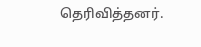தெரிவித்தனர்.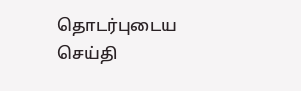தொடர்புடைய செய்தி